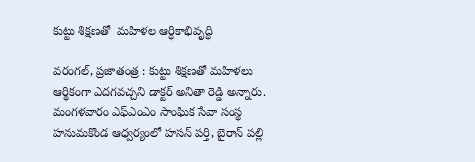కుట్టు శిక్షణతో  మహిళల ఆర్ధికాభివృద్ధి

వరంగల్, ప్రజాతంత్ర : కుట్టు శిక్షణతో మహిళలు ఆర్థికంగా ఎదగవచ్చని డాక్టర్ అనితా రెడ్డి అన్నారు. మంగళవారం ఎఫ్ఎంఎం సాంఘిక సేవా సంస్థ హనుమకొండ ఆధ్వర్యంలో హసన్ పర్తి, బైరాన్ పల్లి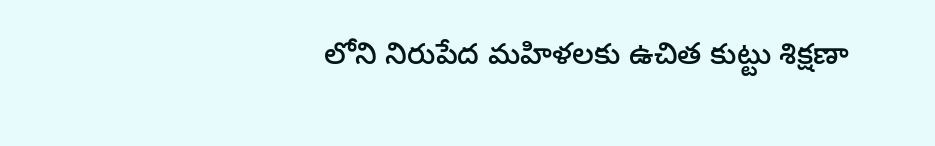లోని నిరుపేద మహిళలకు ఉచిత కుట్టు శిక్షణా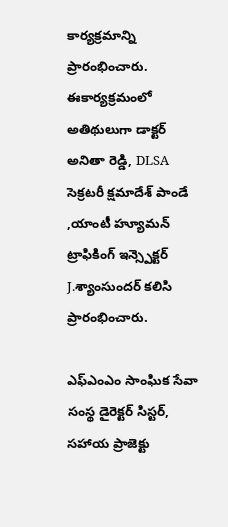కార్యక్రమాన్ని ప్రారంభించారు. ఈకార్యక్రమంలో అతిథులుగా డాక్టర్ అనితా రెడ్డి, DLSA సెక్రటరీ క్షమాదేశ్ పాండే ,యాంటీ హ్యూమన్ ట్రాఫికింగ్ ఇన్స్పెక్టర్ J.శ్యాంసుందర్ కలిసి ప్రారంభించారు.

ఎఫ్ఎంఎం సాంఘిక సేవా సంస్థ డైరెక్టర్ సిస్టర్, సహాయ ప్రాజెక్టు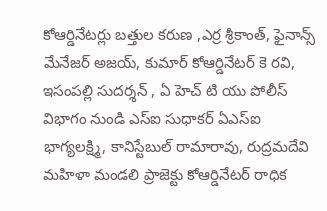కోఆర్డినేటర్లు బత్తుల కరుణ ,ఎర్ర శ్రీకాంత్, ఫైనాన్స్ మేనేజర్ అజయ్, కుమార్ కోఆర్డినేటర్ కె రవి, ఇసంపల్లి సుదర్శన్ , ఏ హెచ్ టి యు పోలీస్ విభాగం నుండి ఎస్ఐ సుధాకర్ ఏఎస్ఐ భాగ్యలక్ష్మి, కానిస్టేబుల్ రామారావు, రుద్రమదేవి మహిళా మండలి ప్రాజెక్టు కోఆర్డినేటర్ రాధిక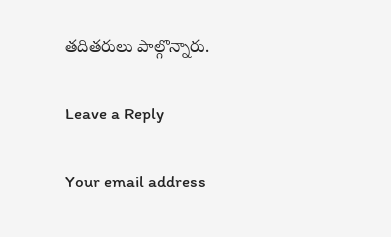తదితరులు పాల్గొన్నారు.

Leave a Reply

Your email address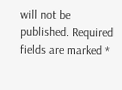will not be published. Required fields are marked *